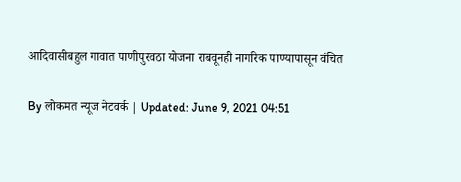आदिवासीबहुल गावात पाणीपुरवठा योजना राबवूनही नागरिक पाण्यापासून वंचित

By लोकमत न्यूज नेटवर्क | Updated: June 9, 2021 04:51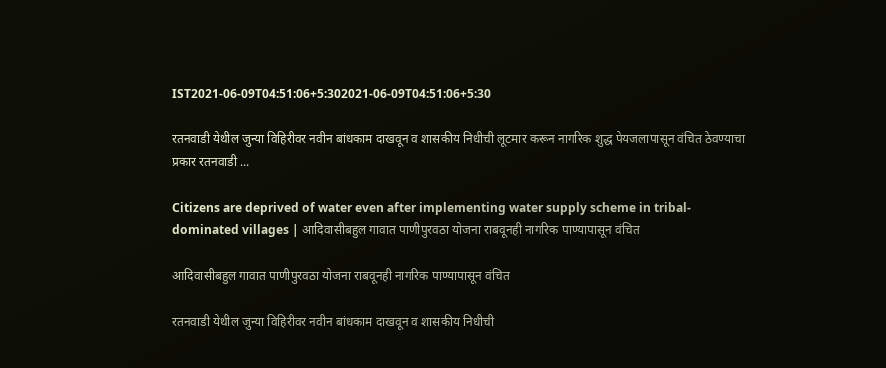IST2021-06-09T04:51:06+5:302021-06-09T04:51:06+5:30

रतनवाडी येथील जुन्या विहिरीवर नवीन बांधकाम दाखवून व शासकीय निधीची लूटमार करून नागरिक शुद्ध पेयजलापासून वंचित ठेवण्याचा प्रकार रतनवाडी ...

Citizens are deprived of water even after implementing water supply scheme in tribal-dominated villages | आदिवासीबहुल गावात पाणीपुरवठा योजना राबवूनही नागरिक पाण्यापासून वंचित

आदिवासीबहुल गावात पाणीपुरवठा योजना राबवूनही नागरिक पाण्यापासून वंचित

रतनवाडी येथील जुन्या विहिरीवर नवीन बांधकाम दाखवून व शासकीय निधीची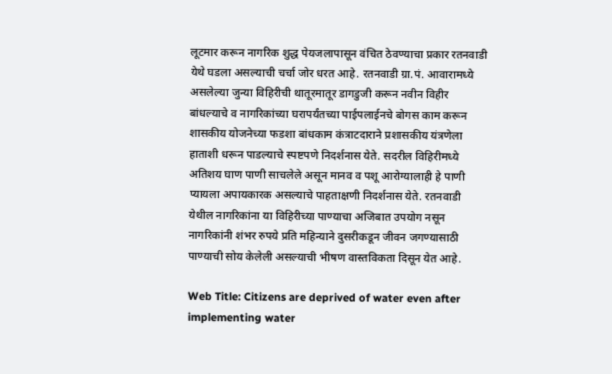लूटमार करून नागरिक शुद्ध पेयजलापासून वंचित ठेवण्याचा प्रकार रतनवाडी येथे घडला असल्याची चर्चा जोर धरत आहे. रतनवाडी ग्रा.पं. आवारामध्ये असलेल्या जुन्या विहिरीची थातूरमातूर डागडुजी करून नवीन विहीर बांधल्याचे व नागरिकांच्या घरापर्यंतच्या पाईपलाईनचे बोगस काम करून शासकीय योजनेच्या फडशा बांधकाम कंत्राटदाराने प्रशासकीय यंत्रणेला हाताशी धरून पाडल्याचे स्पष्टपणे निदर्शनास येते. सदरील विहिरीमध्ये अतिशय घाण पाणी साचलेले असून मानव व पशू आरोग्यालाही हे पाणी प्यायला अपायकारक असल्याचे पाहताक्षणी निदर्शनास येते. रतनवाडी येथील नागरिकांना या विहिरीच्या पाण्याचा अजिबात उपयोग नसून नागरिकांनी शंभर रुपये प्रति महिन्याने दुसरीकडून जीवन जगण्यासाठी पाण्याची सोय केलेली असल्याची भीषण वास्तविकता दिसून येत आहे.

Web Title: Citizens are deprived of water even after implementing water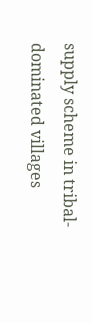supply scheme in tribal-dominated villages